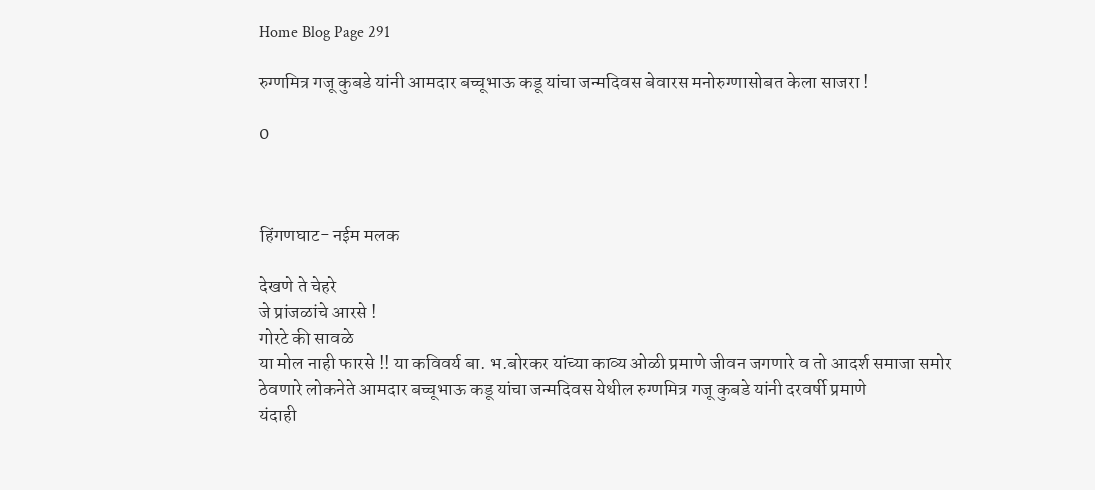Home Blog Page 291

रुग्णमित्र गजू कुबडे यांनी आमदार बच्चूभाऊ कडू यांचा जन्मदिवस बेवारस मनोरुग्णासोबत केला साजरा !

0



हिंगणघाट- नईम मलक

देखणे ते चेहरे
जे प्रांजळांचे आरसे !
गोरटे की सावळे
या मोल नाही फारसे !! या कविवर्य बा. भ.बोरकर यांच्या काव्य ओळी प्रमाणे जीवन जगणारे व तो आदर्श समाजा समोर ठेवणारे लोकनेते आमदार बच्चूभाऊ कडू यांचा जन्मदिवस येथील रुग्णमित्र गजू कुबडे यांनी दरवर्षी प्रमाणे
यंदाही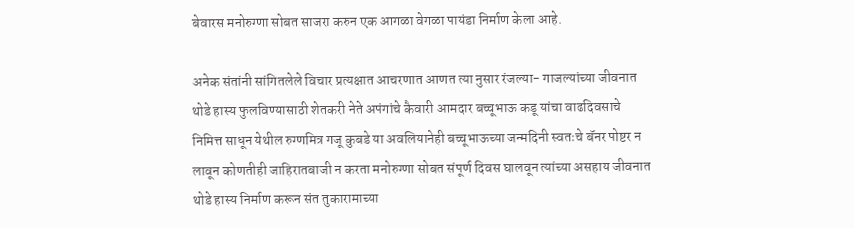बेवारस मनोरुग्णा सोबत साजरा करुन एक आगळा वेगळा पायंडा निर्माण केला आहे.

अनेक संतांनी सांगितलेले विचार प्रत्यक्षात आचरणात आणत त्या नुसार रंजल्या- गाजल्यांच्या जीवनात थोडे हास्य फुलविण्यासाठी शेतकरी नेते अपंगांचे कैवारी आमदार बच्चूभाऊ कडू यांचा वाढदिवसाचे निमित्त साधून येथील रुग्णमित्र गजू कुबडे या अवलियानेही बच्चूभाऊच्या जन्मदिनी स्वतःचे बॅनर पोष्टर न लावून कोणतीही जाहिरातबाजी न करता मनोरुग्णा सोबत संपूर्ण दिवस घालवून त्यांच्या असहाय जीवनात थोडे हास्य निर्माण करून संत तुकारामाच्या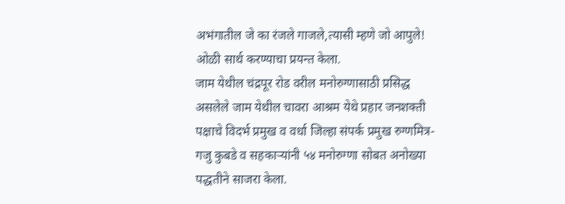अभंगातील जे का रंजले गाजले,त्यासी म्हणे जो आपुले! ओळी सार्थ करण्याचा प्रयन्त केला.
जाम येथील चंद्रपूर रोड वरील मनोरुग्णासाठी प्रसिद्ध असलेले जाम येथील चावरा आश्रम येथे प्रहार जनशक्ती पक्षाचे विदर्भ प्रमुख व वर्धा जिल्हा संपर्क प्रमुख रुग्णमित्र- गजु कुबडे व सहकाऱ्यांनी ५४ मनोरुग्णा सोबत अनोख्या पद्धतीने साजरा केला.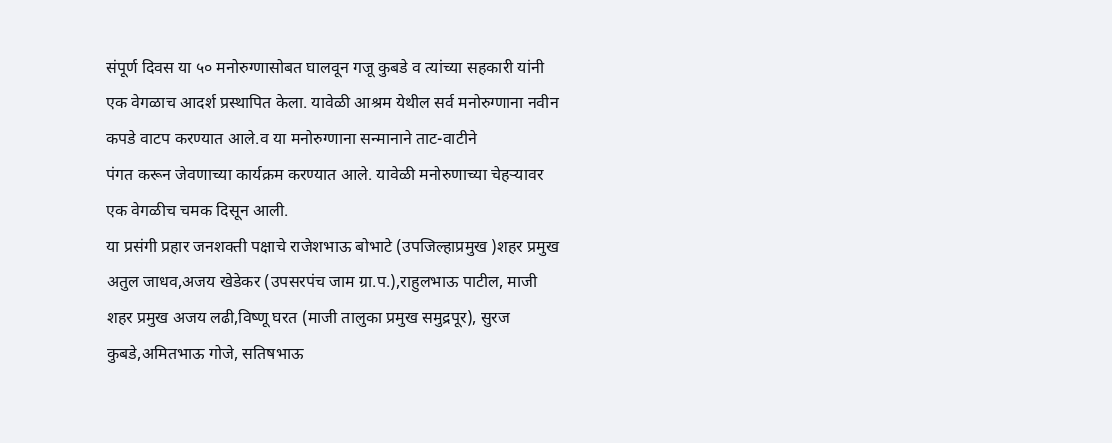संपूर्ण दिवस या ५० मनोरुग्णासोबत घालवून गजू कुबडे व त्यांच्या सहकारी यांनी एक वेगळाच आदर्श प्रस्थापित केला. यावेळी आश्रम येथील सर्व मनोरुग्णाना नवीन कपडे वाटप करण्यात आले.व या मनोरुग्णाना सन्मानाने ताट-वाटीने
पंगत करून जेवणाच्या कार्यक्रम करण्यात आले. यावेळी मनोरुणाच्या चेहऱ्यावर एक वेगळीच चमक दिसून आली.
या प्रसंगी प्रहार जनशक्ती पक्षाचे राजेशभाऊ बोभाटे (उपजिल्हाप्रमुख )शहर प्रमुख अतुल जाधव,अजय खेडेकर (उपसरपंच जाम ग्रा.प.),राहुलभाऊ पाटील, माजी शहर प्रमुख अजय लढी,विष्णू घरत (माजी तालुका प्रमुख समुद्रपूर), सुरज कुबडे,अमितभाऊ गोजे, सतिषभाऊ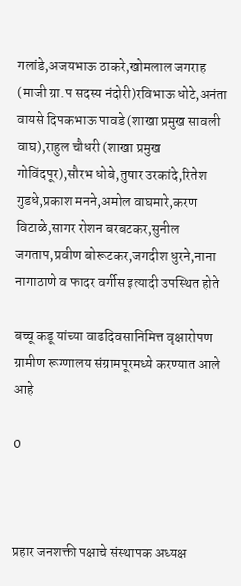गलांडे,अजयभाऊ ठाकरे,खोमलाल जगराह (माजी ग्रा.प सदस्य नंदोरी)रविभाऊ धोटे,अनंता वायसे दिपकभाऊ पावडे (शाखा प्रमुख सावली वाघ),राहुल चौधरी (शाखा प्रमुख गोविंदपूर),सौरभ धोबे,तुषार उरकांदे,रितेश गुडधे,प्रकाश मनने,अमोल वाघमारे,करण विटाळे,सागर रोशन बरबटकर,सुनील जगताप,प्रवीण बोरूटकर,जगदीश धुरने,नाना नागाठाणे व फादर वर्गीस इत्यादी उपस्थित होते

बच्चू कडू यांच्या वाढदिवसानिमित्त वृक्षारोपण ग्रामीण रूग्णालय संग्रामपूरमध्ये करण्यात आले आहे

0



प्रहार जनशक्ती पक्षाचे संस्थापक अध्यक्ष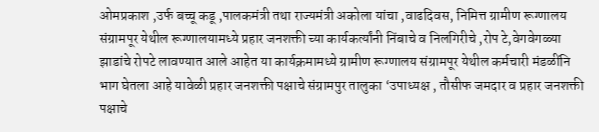ओमप्रकाश ,उर्फ बच्चू कडू ,पालकमंत्री तथा राज्यमंत्री अकोला यांचा ,वाढदिवस, निमित्त ग्रामीण रूग्णालय संग्रामपूर येथील रूग्णालयामध्ये प्रहार जनशक्ती च्या कार्यकर्त्यांनी निंबाचे व निलगिरीचे ,रोप टे,वेगवेगळ्या झाडांचे रोपटे लावण्यात आले आहेत या कार्यक्रमामध्ये ग्रामीण रूग्णालय संग्रामपूर येथील कर्मचारी मंडळींनि भाग घेतला आहे यावेळी प्रहार जनशक्ती पक्षाचे संग्रामपुर तालुका ‘उपाध्यक्ष , तौसीफ जमदार व प्रहार जनशक्ती पक्षाचे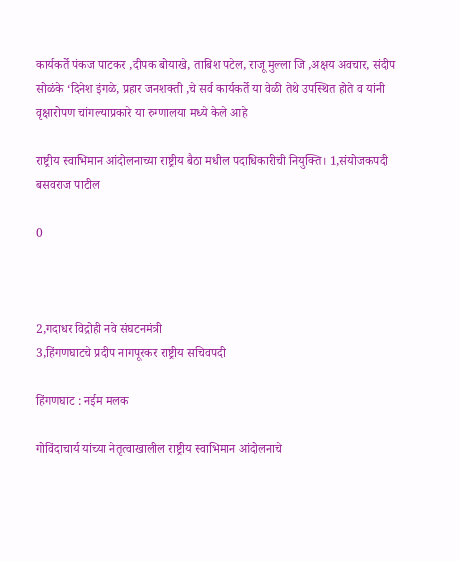कार्यकर्ते पंकज पाटकर ,दीपक बोयाखे, ताबिश पटेल, राजू मुल्ला जि ,अक्षय अवचार, संदीप सोळंके ‘दिनेश इंगळे, प्रहार जनशक्ती ,चे सर्व कार्यकर्ते या वेळी तेथे उपस्थित होते व यांनी वृक्षारोपण चांगल्याप्रकारे या रुग्णालया मध्ये केले आहे

राष्ट्रीय स्वाभिमान आंदोलनाच्या राष्ट्रीय बैठा मधील पदाधिकारीची नियुक्ति। 1,संयोजकपदी बसवराज पाटील

0



2,गदाधर विद्रोही नवे संघटनमंत्री
3,हिंगणघाटचे प्रदीप नागपूरकर राष्ट्रीय सचिवपदी

हिंगणघाट : नईम मलक

गोविंदाचार्य यांच्या नेतृत्वाखालील राष्ट्रीय स्वाभिमान आंदोलनाचे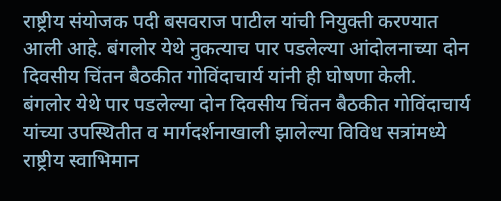राष्ट्रीय संयोजक पदी बसवराज पाटील यांची नियुक्ती करण्यात आली आहे. बंगलोर येथे नुकत्याच पार पडलेल्या आंदोलनाच्या दोन दिवसीय चिंतन बैठकीत गोविंदाचार्य यांनी ही घोषणा केली.
बंगलोर येथे पार पडलेल्या दोन दिवसीय चिंतन बैठकीत गोविंदाचार्य यांच्या उपस्थितीत व मार्गदर्शनाखाली झालेल्या विविध सत्रांमध्ये राष्ट्रीय स्वाभिमान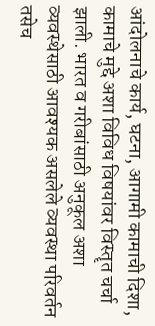आंदोलनाचे कार्य, घटना, आगामी कामाची दिशा, कामाचे‌ मुद्दे अशा विविध विषयांवर विस्तॄत चर्चा झाली. भारत व गरीबांसाठी अनुकूल अशा व्यवस्थेसाठी आवश्यक असलेले व्यवस्था परिवर्तन तसेच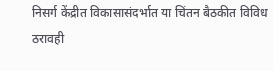निसर्ग केंद्रीत विकासासंदर्भात या चिंतन बैठकीत विविध ठरावही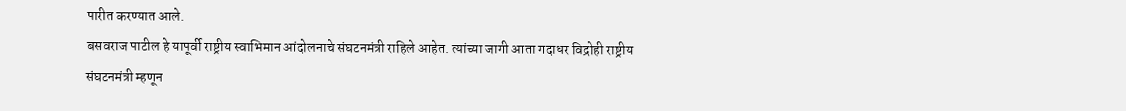पारीत करण्यात आले.
बसवराज पाटील हे यापूर्वी राष्ट्रीय स्वाभिमान आंदोलनाचे संघटनमंत्री राहिले आहेत. त्यांच्या जागी आता गदाधर विद्रोही राष्ट्रीय संघटनमंत्री म्हणून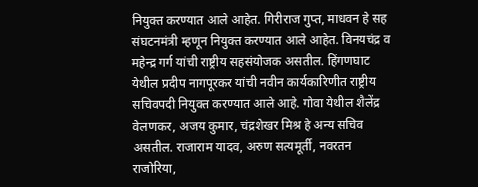नियुक्त करण्यात आले आहेत. गिरीराज गुप्त, माधवन हे सह संघटनमंत्री म्हणून नियुक्त करण्यात आले आहेत. विनयचंद्र व महेन्द्र गर्ग यांची राष्ट्रीय सहसंयोजक असतील. हिंगणघाट येथील प्रदीप नागपूरकर यांची नवीन कार्यकारिणीत राष्ट्रीय सचिवपदी नियुक्त करण्यात आले आहे. गोवा येथील शैलेंद्र वेलणकर, अजय कुमार, चंद्रशेखर मिश्र हे अन्य सचिव असतील. राजाराम यादव, अरुण सत्यमूर्ती, नवरतन राजोरिया,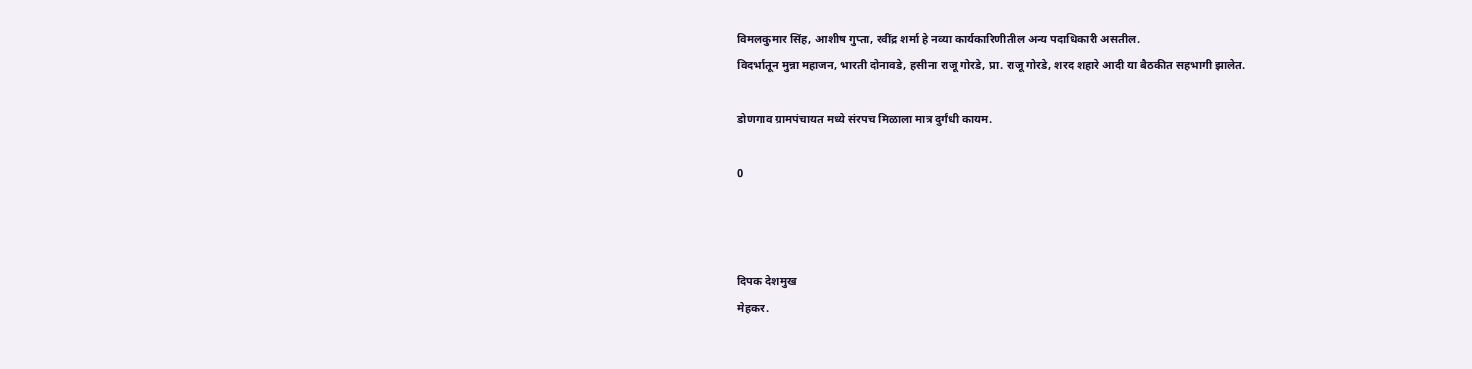विमलकुमार सिंह, आशीष गुप्ता, रवींद्र शर्मा हे नव्या कार्यकारिणीतील अन्य पदाधिकारी असतील.
विदर्भातून मुन्ना महाजन, भारती दोनावडे, हसीना राजू गोरडे, प्रा. राजू गोरडे, शरद शहारे आदी या बैठकीत सहभागी झालेत.

डोणगाव ग्रामपंचायत मध्ये संरपच मिळाला मात्र दुर्गंधी कायम.

0



दिपक देशमुख
मेहकर.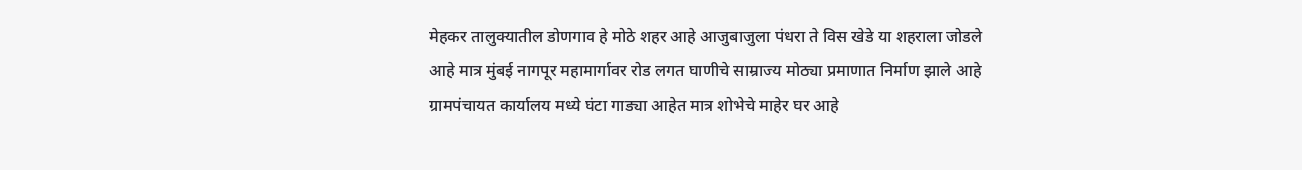मेहकर तालुक्यातील डोणगाव हे मोठे शहर आहे आजुबाजुला पंधरा ते विस खेडे या शहराला जोडले आहे मात्र मुंबई नागपूर महामार्गावर रोड लगत घाणीचे साम्राज्य मोठ्या प्रमाणात निर्माण झाले आहे ग्रामपंचायत कार्यालय मध्ये घंटा गाड्या आहेत मात्र शोभेचे माहेर घर आहे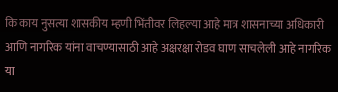कि काय नुसत्या शासकीय म्हणी भिंतीवर लिहल्या आहे मात्र शासनाच्या अधिकारी आणि नागरिक यांना वाचण्यासाठी आहे अक्षरक्षा रोडव घाण साचलेली आहे नागरिक या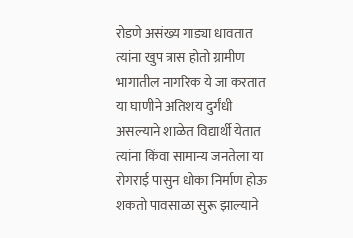रोडणे असंख्य गाड्या धावतात त्यांना खुप त्रास होतो ग्रामीण भागातील नागरिक ये जा करतात या घाणीने अतिशय दुर्गंधी असल्याने शाळेत विद्यार्थी येतात त्यांना किंवा सामान्य जनतेला या रोगराई पासुन धोका निर्माण होऊ शकतो पावसाळा सुरू झाल्याने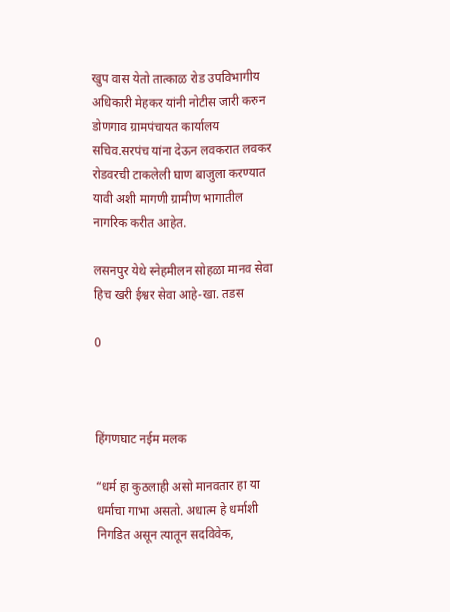खुप वास येतो तात्काळ रोड उपविभागीय अधिकारी मेहकर यांनी नोटीस जारी करुन डोणगाव ग्रामपंचायत कार्यालय सचिव.सरपंच यांना देऊन लवकरात लवकर रोडवरची टाकलेली घाण बाजुला करण्यात यावी अशी मागणी ग्रामीण भागातील नागरिक करीत आहेत.

लसनपुर येथे स्नेहमीलन सोहळा मानव सेवा हिच खरी ईश्वर सेवा आहे-खा. तडस

0



हिंगणघाट नईम मलक

“धर्म हा कुठलाही असो मानवतार हा या धर्माचा गाभा असतो. अधात्म हे धर्माशी निगडित असून त्यातून सदविवेक,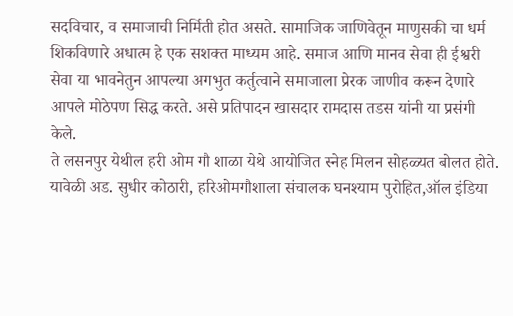सदविचार, व समाजाची निर्मिती होत असते. सामाजिक जाणिवेतून माणुसकी चा धर्म शिकविणारे अधात्म हे एक सशक्त माध्यम आहे. समाज आणि मानव सेवा ही ईश्वरी सेवा या भावनेतुन आपल्या अगभुत कर्तुत्वाने समाजाला प्रेरक जाणीव करून देणारे आपले मोठेपण सिद्ध करते. असे प्रतिपादन खासदार रामदास तडस यांनी या प्रसंगी केले.
ते लसनपुर येथील हरी ओम गौ शाळा येथे आयोजित स्नेह मिलन सोहळ्यत बोलत होते.
यावेळी अड. सुधीर कोठारी, हरिओमगौशाला संचालक घनश्याम पुरोहित,ऑल इंडिया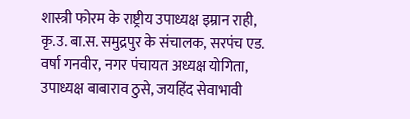शास्त्री फोरम के राष्ट्रीय उपाध्यक्ष इम्रान राही, कृ.उ. बा.स. समुद्रपुर के संचालक, सरपंच एड. वर्षा गनवीर, नगर पंचायत अध्यक्ष योगिता, उपाध्यक्ष बाबाराव ठुसे, जयहिंद सेवाभावी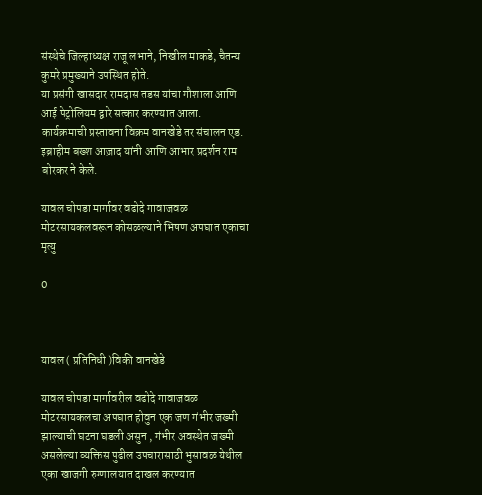संस्थेचे जिल्हाध्यक्ष राजू लभाने, निखील माकडे, चैतन्य कुमरे प्रमुख्याने उपस्थित होते.
या प्रसंगी खासदार रामदास तडस यांचा गौशाला आणि आई पेट्रोलियम द्वारे सत्कार करण्यात आला.
कार्यक्रमाची प्रस्तावना विक्रम वानखेडे तर संचालन एड. इब्राहीम बख्श आज़ाद यांनी आणि आभार प्रदर्शन राम बोरकर ने केले.

यावल चोपडा मार्गावर वढोदे गावाजवळ मोटरसायकलवरून कोसळल्याने भिषण अपघात एकाचा मृत्यु

0



यावल ( प्रतिनिधी )विकी वानखेडे

यावल चोपडा मार्गावरील वढोदे गावाजवळ मोटरसायकलचा अपघात होवुन एक जण गंभीर जख्मी झाल्याची घटना घडली असुन , गंभीर अवस्थेत जख्मी असलेल्या व्यक्तिस पुढील उपचारासाठी भुसावळ येथील एका खाजगी रुग्णालयात दाखल करण्यात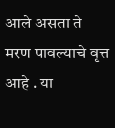आले असता ते मरण पावल्याचे वृत्त आहे . या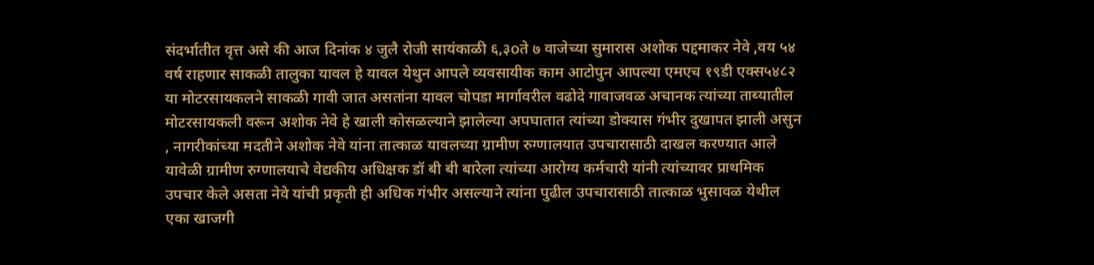संदर्भातीत वृत्त असे की आज दिनांक ४ जुलै रोजी सायंकाळी ६,३oते ७ वाजेच्या सुमारास अशोक पद्दमाकर नेवे ,वय ५४ वर्ष राहणार साकळी तालुका यावल हे यावल येथुन आपले व्यवसायीक काम आटोपुन आपल्या एमएच १९डी एक्स५४८२ या मोटरसायकलने साकळी गावी जात असतांना यावल चोपडा मार्गावरील वढोदे गावाजवळ अचानक त्यांच्या ताब्यातील मोटरसायकली वरून अशोक नेवे हे खाली कोसळल्याने झालेल्या अपघातात त्यांच्या डोक्यास गंभीर दुखापत झाली असुन , नागरीकांच्या मदतीने अशोक नेवे यांना तात्काळ यावलच्या ग्रामीण रुग्णालयात उपचारासाठी दाखल करण्यात आले यावेळी ग्रामीण रुग्णालयाचे वेद्यकीय अधिक्षक डॉ बी बी बारेला त्यांच्या आरोग्य कर्मचारी यांनी त्यांच्यावर प्राथमिक उपचार केले असता नेवे यांची प्रकृती ही अधिक गंभीर असल्याने त्यांना पुढील उपचारासाठी तात्काळ भुसावळ येथील एका खाजगी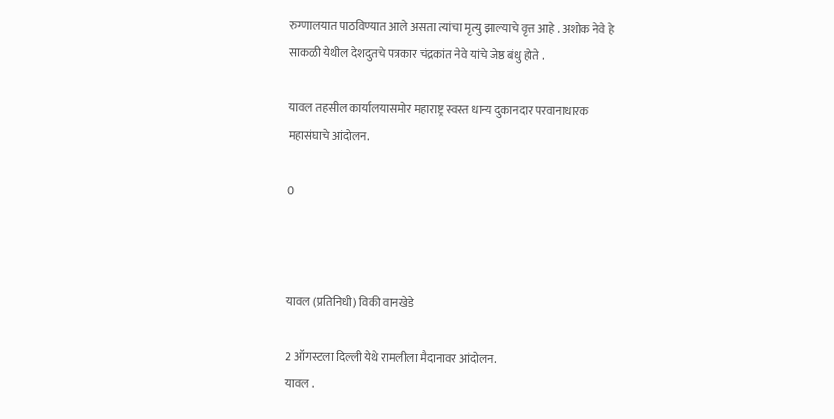रुग्णालयात पाठविण्यात आले असता त्यांचा मृत्यु झाल्याचे वृत्त आहे . अशोक नेवे हे साकळी येथील देशदुतचे पत्रकार चंद्रकांत नेवे यांचे जेष्ठ बंधु होते .

यावल तहसील कार्यालयासमोर महाराष्ट्र स्वस्त धान्य दुकानदार परवानाधारक महासंघाचे आंदोलन.

0



यावल (प्रतिनिधी) विकी वानखेडे

2 ऑगस्टला दिल्ली येथे रामलीला मैदानावर आंदोलन.
यावल .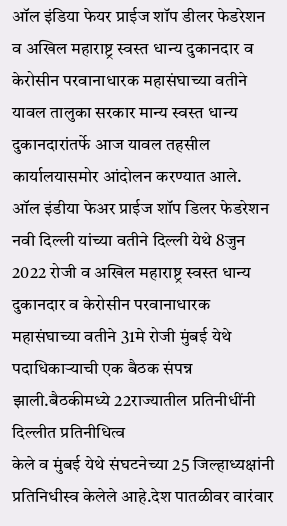ऑल इंडिया फेयर प्राईज शॉप डीलर फेडरेशन व अखिल महाराष्ट्र स्वस्त धान्य दुकानदार व केरोसीन परवानाधारक महासंघाच्या वतीने यावल तालुका सरकार मान्य स्वस्त धान्य दुकानदारांतर्फे आज यावल तहसील कार्यालयासमोर आंदोलन करण्यात आले.
ऑल इंडीया फेअर प्राईज शॉप डिलर फेडरेशन नवी दिल्ली यांच्या वतीने दिल्ली येथे 8जुन 2022 रोजी व अखिल महाराष्ट्र स्वस्त धान्य दुकानदार व केरोसीन परवानाधारक महासंघाच्या वतीने 31मे रोजी मुंबई येथे पदाधिकाऱ्याची एक बैठक संपन्न झाली.बैठकीमध्ये 22राज्यातील प्रतिनीधींनी दिल्लीत प्रतिनीधित्व
केले व मुंबई येथे संघटनेच्या 25 जिल्हाध्यक्षांनी प्रतिनिधीस्व केलेले आहे.देश पातळीवर वारंवार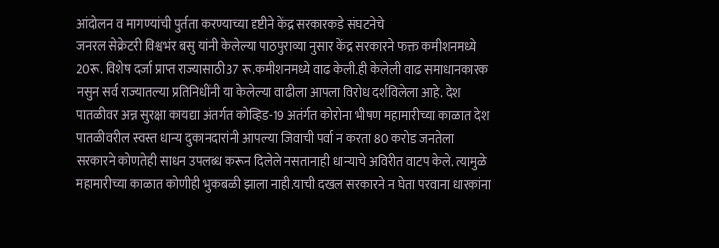आंदोलन व मागण्यांची पुर्तता करण्याच्या दृष्टीने केंद्र सरकारकडे संघटनेचे
जनरल सेक्रेटरी विश्वभंर बसु यांनी केलेल्या पाठपुराव्या नुसार केंद्र सरकारने फक्त कमीशनमध्ये 20रू. विशेष दर्जा प्राप्त राज्यासाठी37 रू.कमीशनमध्ये वाढ केली.ही केलेली वाढ समाधानकारक नसुन सर्व राज्यातल्या प्रतिनिधींनी या केलेल्या वाढीला आपला विरोध दर्शविलेला आहे. देश पातळीवर अन्न सुरक्षा कायद्या अंतर्गत कोव्हिड-19 अतंर्गत कोरोना भीषण महामारीच्या काळात देश पातळीवरील स्वस्त धान्य दुकानदारांनी आपल्या जिवाची पर्वा न करता 80 करोड जनतेला
सरकारने कोणतेही साधन उपलब्ध करून दिलेले नसतानाही धान्याचे अविरीत वाटप केले. त्यामुळे महामारीच्या काळात कोणीही भुकबळी झाला नाही.याची दखल सरकारने न घेता परवाना धारकांना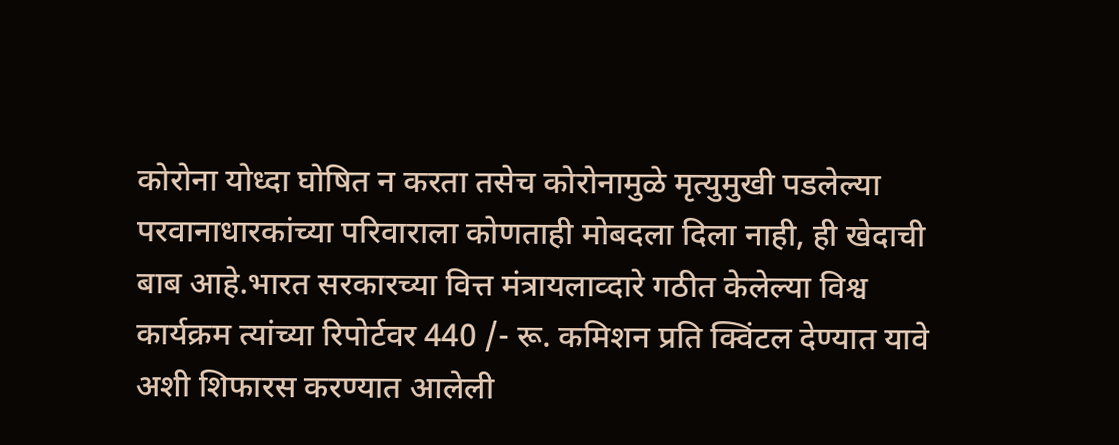कोरोना योध्दा घोषित न करता तसेच कोरोनामुळे मृत्युमुखी पडलेल्या परवानाधारकांच्या परिवाराला कोणताही मोबदला दिला नाही, ही खेदाची बाब आहे.भारत सरकारच्या वित्त मंत्रायलाव्दारे गठीत केलेल्या विश्व कार्यक्रम त्यांच्या रिपोर्टवर 440 /- रू. कमिशन प्रति क्विंटल देण्यात यावे अशी शिफारस करण्यात आलेली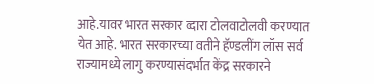आहे.यावर भारत सरकार व्दारा टोलवाटोलवी करण्यात येत आहे. भारत सरकारच्या वतीने हॅण्डलींग लॉस सर्व राज्यामध्ये लागु करण्यासंदर्भात केंद्र सरकारने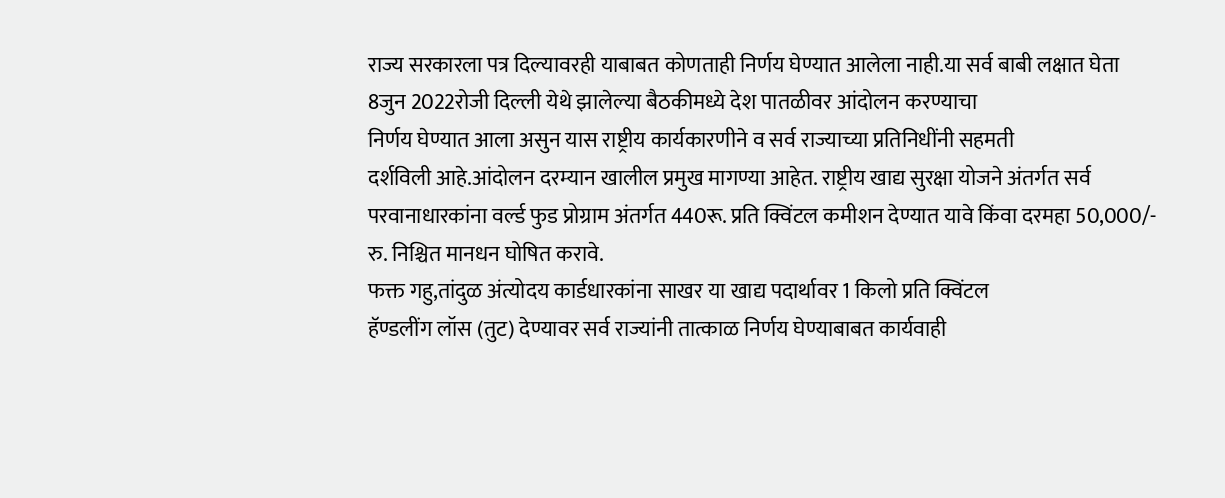राज्य सरकारला पत्र दिल्यावरही याबाबत कोणताही निर्णय घेण्यात आलेला नाही.या सर्व बाबी लक्षात घेता 8जुन 2022रोजी दिल्ली येथे झालेल्या बैठकीमध्ये देश पातळीवर आंदोलन करण्याचा
निर्णय घेण्यात आला असुन यास राष्ट्रीय कार्यकारणीने व सर्व राज्याच्या प्रतिनिधींनी सहमती
दर्शविली आहे.आंदोलन दरम्यान खालील प्रमुख मागण्या आहेत. राष्ट्रीय खाद्य सुरक्षा योजने अंतर्गत सर्व परवानाधारकांना वर्ल्ड फुड प्रोग्राम अंतर्गत 440रू. प्रति क्विंटल कमीशन देण्यात यावे किंवा दरमहा 50,000/- रु. निश्चित मानधन घोषित करावे.
फक्त गहु,तांदुळ अंत्योदय कार्डधारकांना साखर या खाद्य पदार्थावर 1 किलो प्रति क्विंटल
हॅण्डलींग लॉस (तुट) देण्यावर सर्व राज्यांनी तात्काळ निर्णय घेण्याबाबत कार्यवाही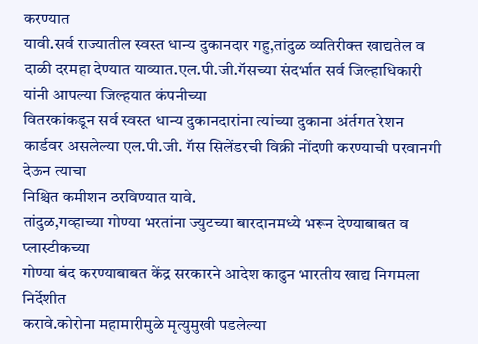करण्यात
यावी.सर्व राज्यातील स्वस्त धान्य दुकानदार गहु,तांदुळ व्यतिरीक्त खाद्यतेल व दाळी दरमहा देण्यात याव्यात.एल.पी.जी.गॅसच्या संदर्भात सर्व जिल्हाधिकारी यांनी आपल्या जिल्हयात कंपनीच्या
वितरकांकडून सर्व स्वस्त धान्य दुकानदारांना त्यांच्या दुकाना अंर्तगत रेशन कार्डवर असलेल्या एल.पी.जी. गॅस सिलेंडरची विक्री नोंदणी करण्याची परवानगी देऊन त्याचा
निश्चित कमीशन ठरविण्यात यावे.
तांदुळ,गव्हाच्या गोण्या भरतांना ज्युटच्या बारदानमध्ये भरून देण्याबाबत व प्लास्टीकच्या
गोण्या बंद करण्याबाबत केंद्र सरकारने आदेश काढुन भारतीय खाद्य निगमला निर्देशीत
करावे.कोरोना महामारीमुळे मृत्युमुखी पडलेल्या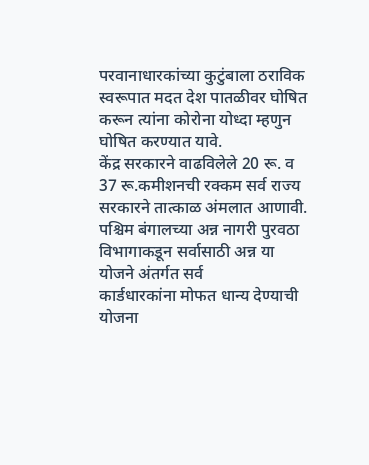परवानाधारकांच्या कुटुंबाला ठराविक स्वरूपात मदत देश पातळीवर घोषित करून त्यांना कोरोना योध्दा म्हणुन घोषित करण्यात यावे.
केंद्र सरकारने वाढविलेले 20 रू. व 37 रू.कमीशनची रक्कम सर्व राज्य सरकारने तात्काळ अंमलात आणावी. पश्चिम बंगालच्या अन्न नागरी पुरवठा विभागाकडून सर्वासाठी अन्न या योजने अंतर्गत सर्व
कार्डधारकांना मोफत धान्य देण्याची योजना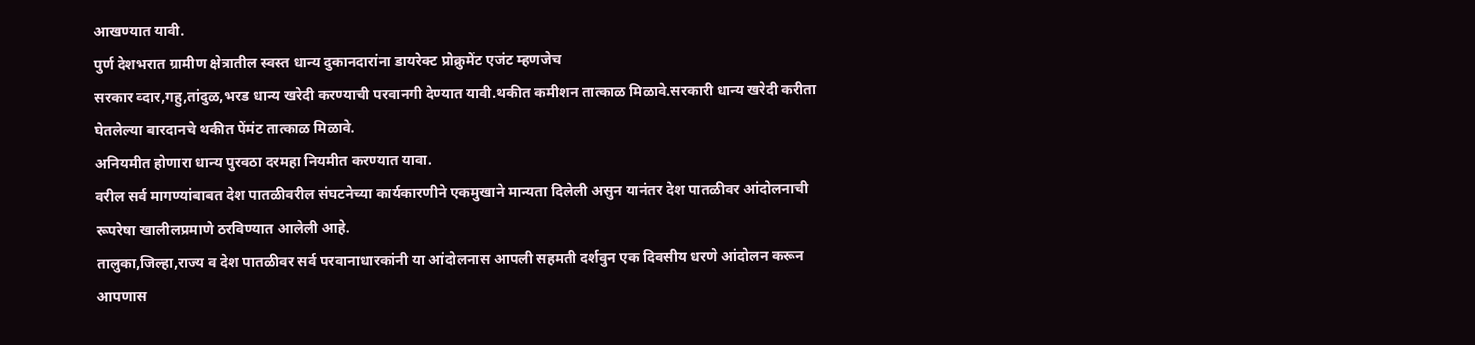आखण्यात यावी.
पुर्ण देशभरात ग्रामीण क्षेत्रातील स्वस्त धान्य दुकानदारांना डायरेक्ट प्रोक्रुमेंट एजंट म्हणजेच
सरकार व्दार,गहु,तांदुळ,भरड धान्य खरेदी करण्याची परवानगी देण्यात यावी.थकीत कमीशन तात्काळ मिळावे.सरकारी धान्य खरेदी करीता घेतलेल्या बारदानचे थकीत पेंमंट तात्काळ मिळावे.
अनियमीत होणारा धान्य पुरवठा दरमहा नियमीत करण्यात यावा.
वरील सर्व मागण्यांबाबत देश पातळीवरील संघटनेच्या कार्यकारणीने एकमुखाने मान्यता दिलेली असुन यानंतर देश पातळीवर आंदोलनाची रूपरेषा खालीलप्रमाणे ठरविण्यात आलेली आहे.
तालुका,जिल्हा,राज्य व देश पातळीवर सर्व परवानाधारकांनी या आंदोलनास आपली सहमती दर्शवुन एक दिवसीय धरणे आंदोलन करून आपणास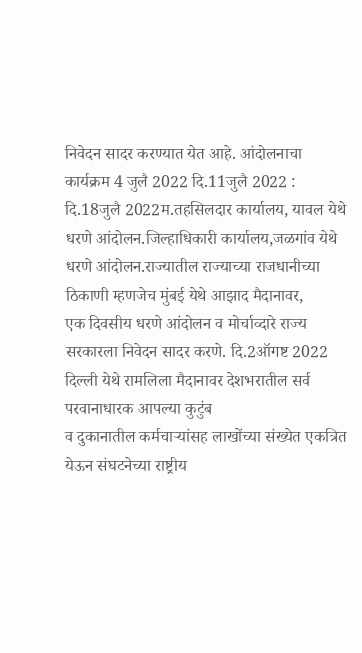निवेदन सादर करण्यात येत आहे. आंदोलनाचा कार्यक्रम 4 जुलै 2022 दि.11जुलै 2022 :
दि.18जुलै 2022म.तहसिलदार कार्यालय, यावल येथे धरणे आंदोलन.जिल्हाधिकारी कार्यालय,जळगांव येथे धरणे आंदोलन.राज्यातील राज्याच्या राजधानीच्या ठिकाणी म्हणजेच मुंबई येथे आझाद मैदानावर,
एक दिवसीय धरणे आंदोलन व मोर्चाव्दारे राज्य सरकारला निवेदन सादर करणे. दि.2ऑगष्ट 2022 दिल्ली येथे रामलिला मैदानावर देशभरातील सर्व परवानाधारक आपल्या कुटुंब
व दुकानातील कर्मचाऱ्यांसह लाखोंच्या संख्येत एकत्रित येऊन संघटनेच्या राष्ट्रीय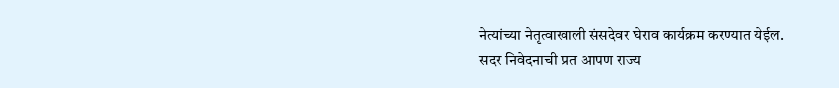नेत्यांच्या नेतृत्वाखाली संसदेवर घेराव कार्यक्रम करण्यात येईल.
सदर निवेदनाची प्रत आपण राज्य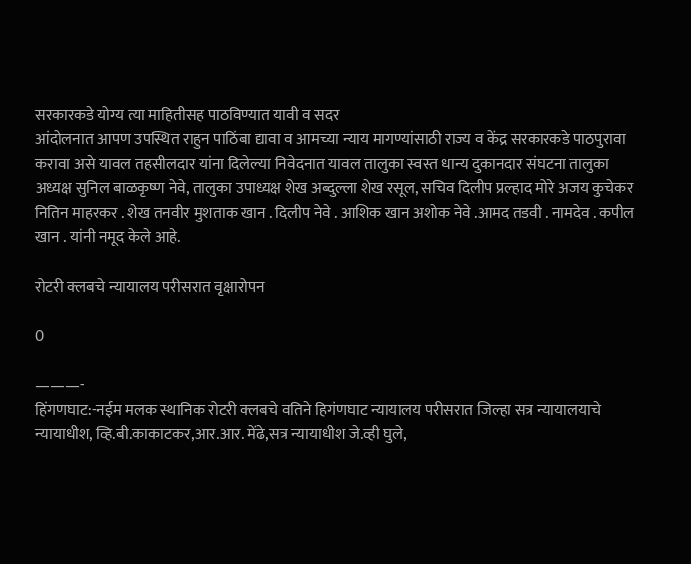सरकारकडे योग्य त्या माहितीसह पाठविण्यात यावी व सदर
आंदोलनात आपण उपस्थित राहुन पाठिंबा द्यावा व आमच्या न्याय मागण्यांसाठी राज्य व केंद्र सरकारकडे पाठपुरावा करावा असे यावल तहसीलदार यांना दिलेल्या निवेदनात यावल तालुका स्वस्त धान्य दुकानदार संघटना तालुका अध्यक्ष सुनिल बाळकृष्ण नेवे, तालुका उपाध्यक्ष शेख अब्दुल्ला शेख रसूल, सचिव दिलीप प्रल्हाद मोरे अजय कुचेकर नितिन माहरकर . शेख तनवीर मुशताक खान . दिलीप नेवे . आशिक खान अशोक नेवे .आमद तडवी . नामदेव . कपील खान . यांनी नमूद केले आहे.

रोटरी क्लबचे न्यायालय परीसरात वृक्षारोपन

0

———-
हिंगणघाट:-नईम मलक स्थानिक रोटरी क्लबचे वतिने हिगंणघाट न्यायालय परीसरात जिल्हा सत्र न्यायालयाचे न्यायाधीश, व्हि.बी.काकाटकर,आर.आर. मेंढे,सत्र न्यायाधीश जे.व्ही घुले,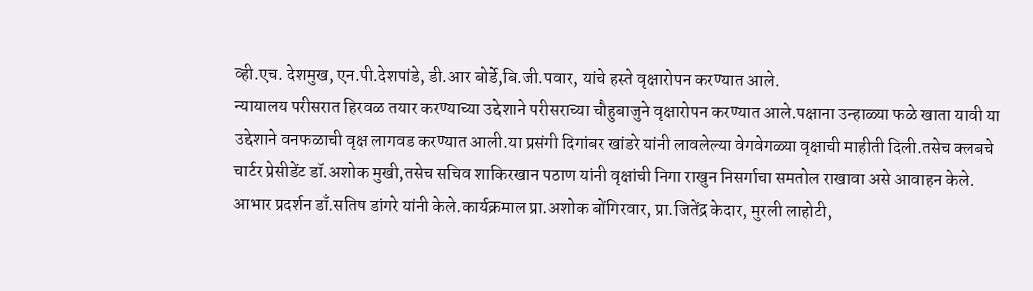व्ही.एच. देशमुख, एन.पी.देशपांडे, डी.आर बोर्डे,बि.जी.पवार, यांचे हस्ते वृक्षारोपन करण्यात आले.
न्यायालय परीसरात हिरवळ तयार करण्याच्या उद्देशाने परीसराच्या चौहुबाजुने वृक्षारोपन करण्यात आले.पक्षाना उन्हाळ्या फळे खाता यावी या उद्देशाने वनफळाची वृक्ष लागवड करण्यात आली.या प्रसंगी दिगांबर खांडरे यांनी लावलेल्या वेगवेगळ्या वृक्षाची माहीती दिली.तसेच क्लबचे चार्टर प्रेसीडेंट डॉ.अशोक मुखी,तसेच सचिव शाकिरखान पठाण यांनी वृक्षांची निगा राखुन निसर्गाचा समतोल राखावा असे आवाहन केले. आभार प्रदर्शन डाँ.सतिष डांगरे यांनी केले.कार्यक्रमाल प्रा.अशोक बोंगिरवार, प्रा.जितेंद्र केदार, मुरली लाहोटी,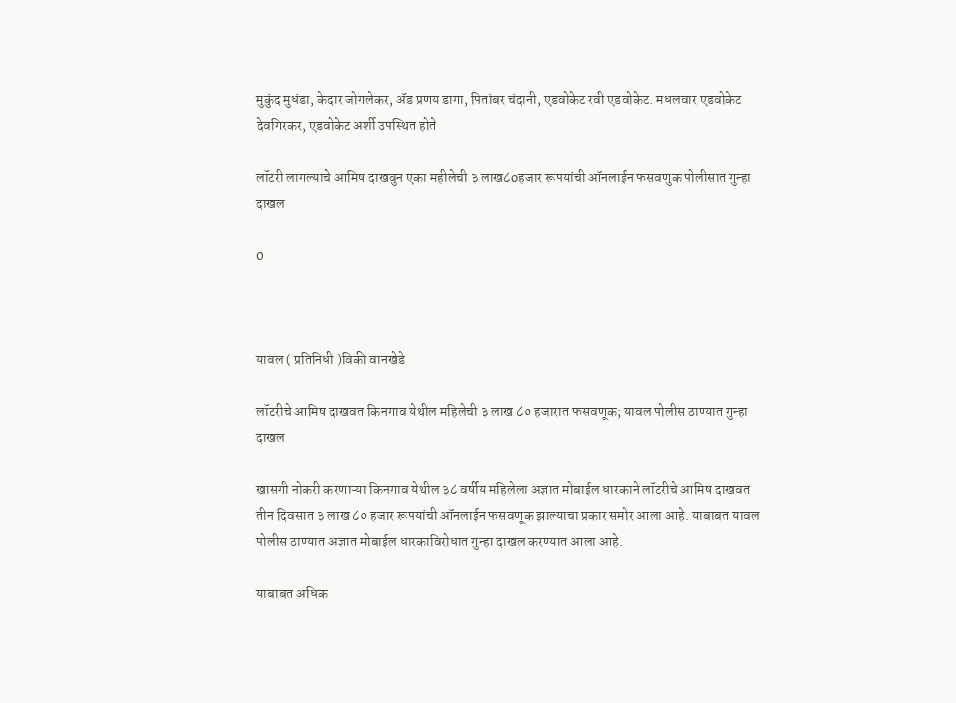मुकुंद मुधंडा, केदार जोगलेकर, ॲड प्रणय डागा, पितांबर चंदानी, एडवोकेट रवी एडवोकेट. मधलवार एडवोकेट देवगिरकर, एडवोकेट अर्शी उपस्थित होते

लॉटरी लागल्याचे आमिष दाखवुन एका महीलेची ३ लाख८oहजार रूपयांची ऑनलाईन फसवणुक पोलीसात गुन्हा दाखल

0



यावल ( प्रतिनिधी )विकी वानखेडे

लॉटरीचे आमिष दाखवत किनगाव येथील महिलेची ३ लाख ८० हजारात फसवणूक; यावल पोलीस ठाण्यात गुन्हा दाखल

खासगी नोकरी करणाऱ्या किनगाव येथील ३८ वर्षीय महिलेला अज्ञात मोबाईल धारकाने लॉटरीचे आमिष दाखवत तीन दिवसात ३ लाख ८० हजार रूपयांची ऑनलाईन फसवणूक झाल्याचा प्रकार समोर आला आहे. याबाबत यावल पोलीस ठाण्यात अज्ञात मोबाईल धारकाविरोधात गुन्हा दाखल करण्यात आला आहे.

याबाबत अधिक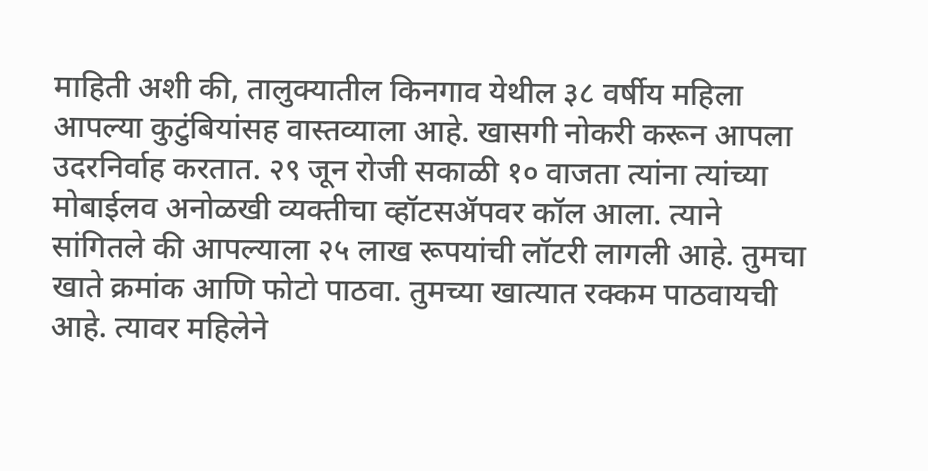माहिती अशी की, तालुक्यातील किनगाव येथील ३८ वर्षीय महिला आपल्या कुटुंबियांसह वास्तव्याला आहे. खासगी नोकरी करून आपला उदरनिर्वाह करतात. २९ जून रोजी सकाळी १० वाजता त्यांना त्यांच्या मोबाईलव अनोळखी व्यक्तीचा व्हॉटसॲपवर कॉल आला. त्याने सांगितले की आपल्याला २५ लाख रूपयांची लॉटरी लागली आहे. तुमचा खाते क्रमांक आणि फोटो पाठवा. तुमच्या खात्यात रक्कम पाठवायची आहे. त्यावर महिलेने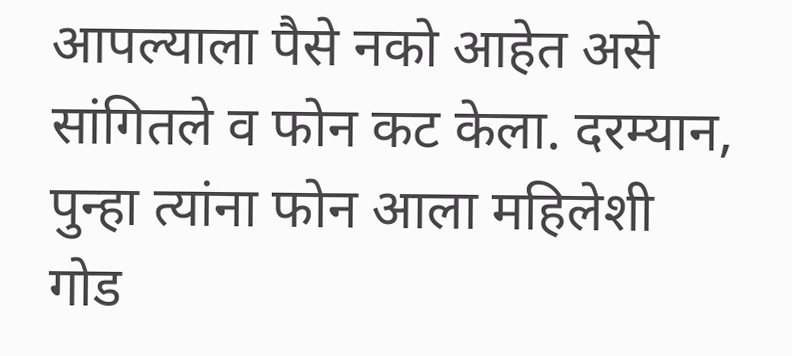आपल्याला पैसे नको आहेत असे सांगितले व फोन कट केला. दरम्यान, पुन्हा त्यांना फोन आला महिलेशी गोड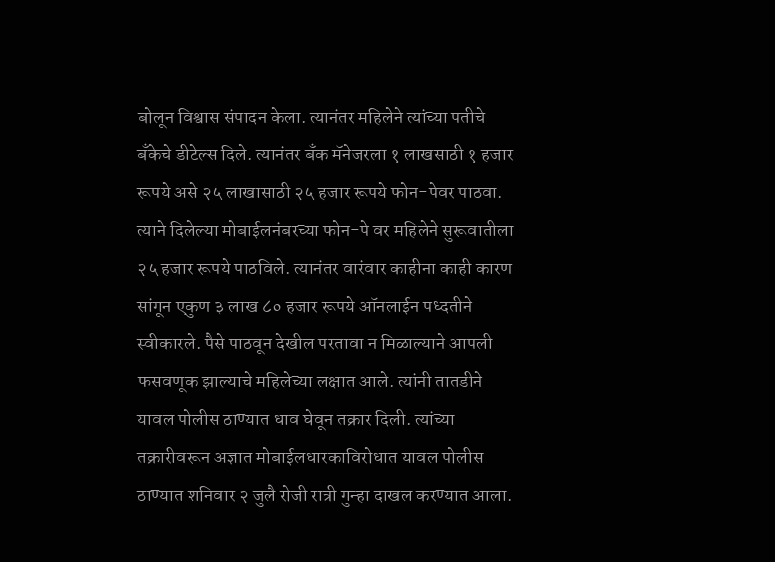बोलून विश्वास संपादन केला. त्यानंतर महिलेने त्यांच्या पतीचे बँकेचे डीटेल्स दिले. त्यानंतर बँक मॅनेजरला १ लाखसाठी १ हजार रूपये असे २५ लाखासाठी २५ हजार रूपये फोन-पेवर पाठवा. त्याने दिलेल्या मोबाईलनंबरच्या फोन-पे वर महिलेने सुरूवातीला २५ हजार रूपये पाठविले. त्यानंतर वारंवार काहीना काही कारण सांगून एकुण ३ लाख ८० हजार रूपये ऑनलाईन पध्दतीने स्वीकारले. पैसे पाठवून देखील परतावा न मिळाल्याने आपली फसवणूक झाल्याचे महिलेच्या लक्षात आले. त्यांनी तातडीने यावल पोलीस ठाण्यात धाव घेवून तक्रार दिली. त्यांच्या तक्रारीवरून अज्ञात मोबाईलधारकाविरोधात यावल पोलीस ठाण्यात शनिवार २ जुलै रोजी रात्री गुन्हा दाखल करण्यात आला.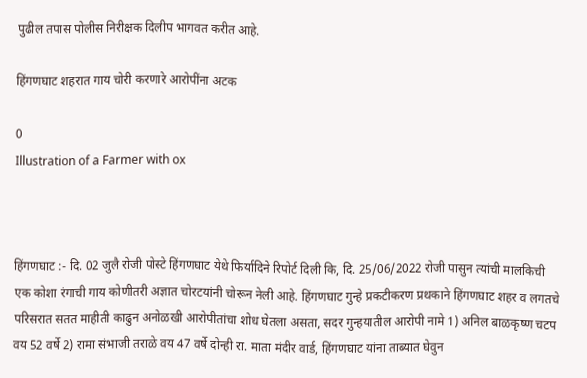पुढील तपास पोलीस निरीक्षक दिलीप भागवत करीत आहे.

हिंगणघाट शहरात गाय चोरी करणारे आरोपींना अटक

0
Illustration of a Farmer with ox



हिंगणघाट :- दि. 02 जुलै रोजी पोस्टे हिंगणघाट येथे फिर्यादिने रिपोर्ट दिली कि, दि. 25/06/2022 रोजी पासुन त्यांची मालकिची एक कोशा रंगाची गाय कोणीतरी अज्ञात चोरटयांनी चोरून नेली आहे. हिंगणघाट गुन्हे प्रकटीकरण प्रथकाने हिंगणघाट शहर व लगतचे परिसरात सतत माहीती काढुन अनोळखी आरोपीतांचा शोध घेतला असता, सदर गुन्हयातील आरोपी नामे 1) अनिल बाळकृष्ण चटप वय 52 वर्षे 2) रामा संभाजी तराळे वय 47 वर्षे दोन्ही रा. माता मंदीर वार्ड, हिंगणघाट यांना ताब्यात घेवुन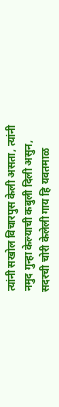त्यांनी सखोल विचारपुस केली असता, त्यांनी नमुद गुन्हा केल्याची कबुली दिली असुन, सदरची चोरी केलेली गाय हि यवतमाळ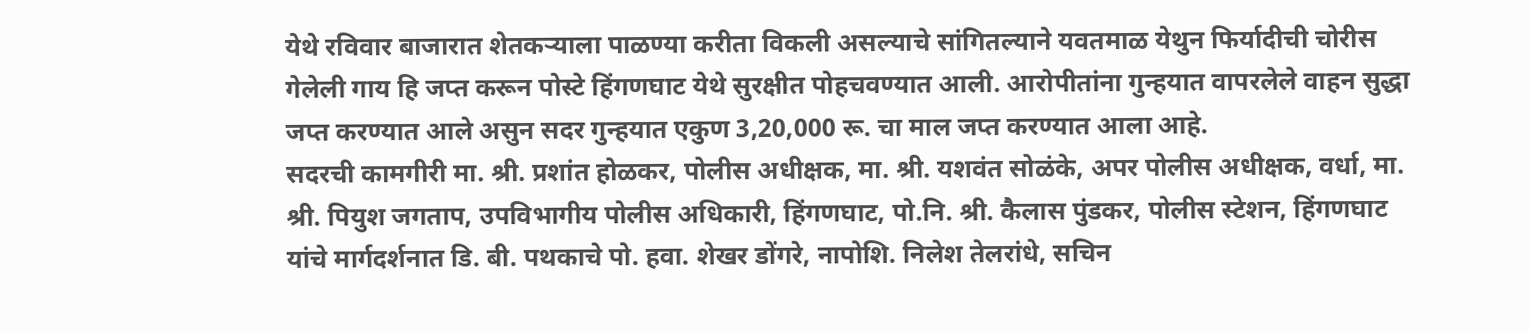येथे रविवार बाजारात शेतकऱ्याला पाळण्या करीता विकली असल्याचे सांगितल्याने यवतमाळ येथुन फिर्यादीची चोरीस गेलेली गाय हि जप्त करून पोस्टे हिंगणघाट येथे सुरक्षीत पोहचवण्यात आली. आरोपीतांना गुन्हयात वापरलेले वाहन सुद्धा जप्त करण्यात आले असुन सदर गुन्हयात एकुण 3,20,000 रू. चा माल जप्त करण्यात आला आहे.
सदरची कामगीरी मा. श्री. प्रशांत होळकर, पोलीस अधीक्षक, मा. श्री. यशवंत सोळंके, अपर पोलीस अधीक्षक, वर्धा, मा. श्री. पियुश जगताप, उपविभागीय पोलीस अधिकारी, हिंगणघाट, पो.नि. श्री. कैलास पुंडकर, पोलीस स्टेशन, हिंगणघाट यांचे मार्गदर्शनात डि. बी. पथकाचे पो. हवा. शेखर डोंगरे, नापोशि. निलेश तेलरांधे, सचिन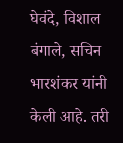घेवंदे, विशाल बंगाले, सचिन भारशंकर यांनी केली आहे. तरी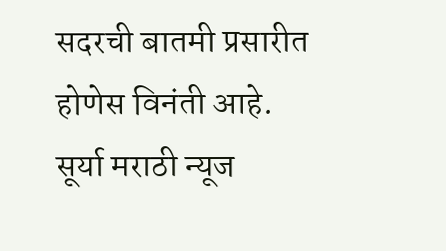सदरची बातमी प्रसारीत होणेस विनंती आहे.
सूर्या मराठी न्यूज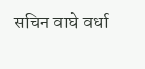सचिन वाघे वर्धा